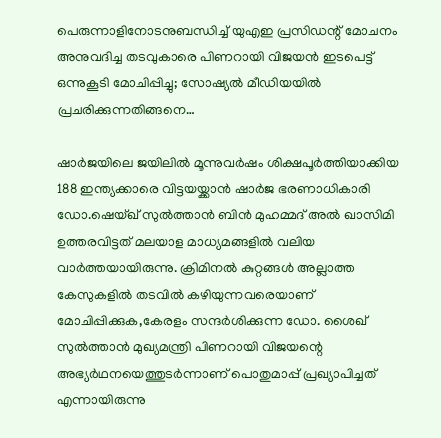പെരുന്നാളിനോടനുബന്ധിച്ച് യുഎഇ പ്രസിഡന്റ് മോചനം അനുവദിച്ച തടവുകാരെ പിണറായി വിജയന്‍ ഇടപെട്ട് ഒന്നുകൂടി മോചിപ്പിച്ചു; സോഷ്യല്‍ മീഡിയയില്‍ പ്രചരിക്കുന്നതിങ്ങനെ…

ഷാര്‍ജയിലെ ജയിലില്‍ മൂന്നുവര്‍ഷം ശിക്ഷപൂര്‍ത്തിയാക്കിയ 188 ഇന്ത്യക്കാരെ വിട്ടയയ്ക്കാന്‍ ഷാര്‍ജ ഭരണാധികാരി ഡോ.ഷെയ്ഖ് സുല്‍ത്താന്‍ ബിന്‍ മുഹമ്മദ് അല്‍ ഖാസിമി ഉത്തരവിട്ടത് മലയാള മാധ്യമങ്ങളില്‍ വലിയ വാര്‍ത്തയായിരുന്നു. ക്രിമിനല്‍ കുറ്റങ്ങള്‍ അല്ലാത്ത കേസുകളില്‍ തടവില്‍ കഴിയുന്നവരെയാണ് മോചിപ്പിക്കുക,കേരളം സന്ദര്‍ശിക്കുന്ന ഡോ. ശൈഖ് സുല്‍ത്താന്‍ മുഖ്യമന്ത്രി പിണറായി വിജയന്റെ അഭ്യര്‍ഥനയെത്തുടര്‍ന്നാണ് പൊതുമാപ്പ് പ്രഖ്യാപിച്ചത് എന്നായിരുന്നു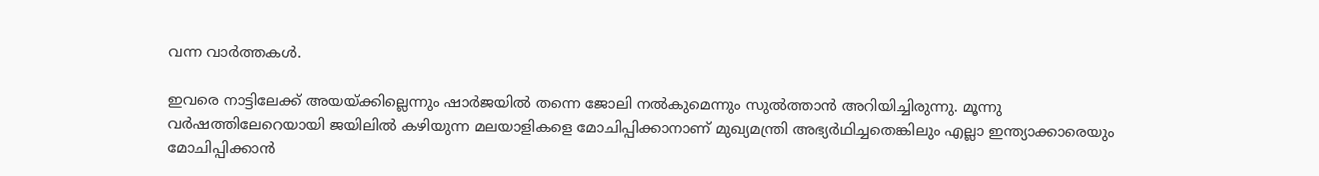വന്ന വാര്‍ത്തകള്‍.

ഇവരെ നാട്ടിലേക്ക് അയയ്ക്കില്ലെന്നും ഷാര്‍ജയില്‍ തന്നെ ജോലി നല്‍കുമെന്നും സുല്‍ത്താന്‍ അറിയിച്ചിരുന്നു. മൂന്നു വര്‍ഷത്തിലേറെയായി ജയിലില്‍ കഴിയുന്ന മലയാളികളെ മോചിപ്പിക്കാനാണ് മുഖ്യമന്ത്രി അഭ്യര്‍ഥിച്ചതെങ്കിലും എല്ലാ ഇന്ത്യാക്കാരെയും മോചിപ്പിക്കാന്‍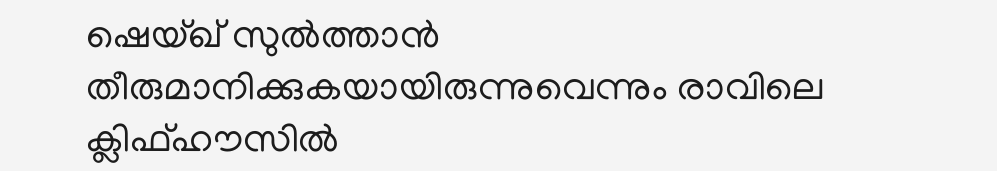ഷെയ്ഖ് സുല്‍ത്താന്‍ തീരുമാനിക്കുകയായിരുന്നുവെന്നും രാവിലെ ക്ലിഫ്ഹൗസില്‍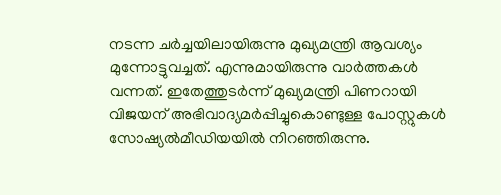നടന്ന ചര്‍ച്ചയിലായിരുന്നു മുഖ്യമന്ത്രി ആവശ്യം മുന്നോട്ടുവച്ചത്. എന്നുമായിരുന്നു വാര്‍ത്തകള്‍ വന്നത്. ഇതേത്തുടര്‍ന്ന് മുഖ്യമന്ത്രി പിണറായി വിജയന് അഭിവാദ്യമര്‍പ്പിച്ചുകൊണ്ടുള്ള പോസ്റ്റുകള്‍ സോഷ്യല്‍മീഡിയയില്‍ നിറഞ്ഞിരുന്നു.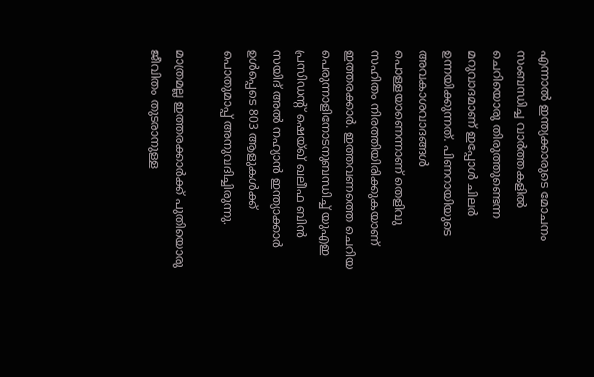എന്നാല്‍ ഇന്ത്യക്കാരുടെ മോചനം സംബന്ധിച്ച വാര്‍ത്തകളില്‍ ചെറിയൊരു തിരുത്തുണ്ടെന്ന മറുവാദമാണ് ഇപ്പോള്‍ ചിലര്‍ ഉന്നയിക്കുന്നത്. പിണറായിയുടെ അവകാശവാദങ്ങള്‍ പൊള്ളയാണെന്നാണ് തെളിവു സഹിതം നിരത്തിയിരിക്കുകയാണ് ഇത്തരക്കാര്‍. ഇത്തവണത്തെ ചെറിയ പെരുന്നാളിനോടനുബന്ധിച്ച് യുഎഇ പ്രസിഡന്റ് ഷെയ്ഖ് ഖലീഫ ബിന്‍ സയിദ് അല്‍ നഹ്യാന്‍ ഇന്ത്യാക്കാര്‍ ഉള്‍പ്പെടെ 803 ആളുകള്‍ക്ക് പൊതുമാപ്പ് അനുവദിച്ചിരുന്നു.

മാത്രമല്ല ഇത്തരക്കാര്‍ക്ക് പുതിയൊരു ജീവിതം തുടരാനുള്ള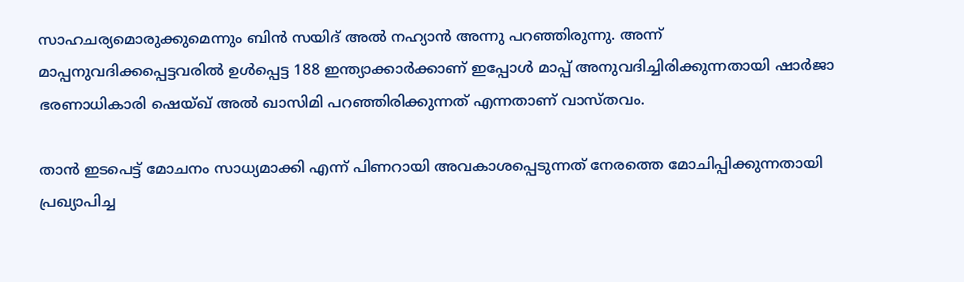സാഹചര്യമൊരുക്കുമെന്നും ബിന്‍ സയിദ് അല്‍ നഹ്യാന്‍ അന്നു പറഞ്ഞിരുന്നു. അന്ന് മാപ്പനുവദിക്കപ്പെട്ടവരില്‍ ഉള്‍പ്പെട്ട 188 ഇന്ത്യാക്കാര്‍ക്കാണ് ഇപ്പോള്‍ മാപ്പ് അനുവദിച്ചിരിക്കുന്നതായി ഷാര്‍ജാ ഭരണാധികാരി ഷെയ്ഖ് അല്‍ ഖാസിമി പറഞ്ഞിരിക്കുന്നത് എന്നതാണ് വാസ്തവം.

താന്‍ ഇടപെട്ട് മോചനം സാധ്യമാക്കി എന്ന് പിണറായി അവകാശപ്പെടുന്നത് നേരത്തെ മോചിപ്പിക്കുന്നതായി പ്രഖ്യാപിച്ച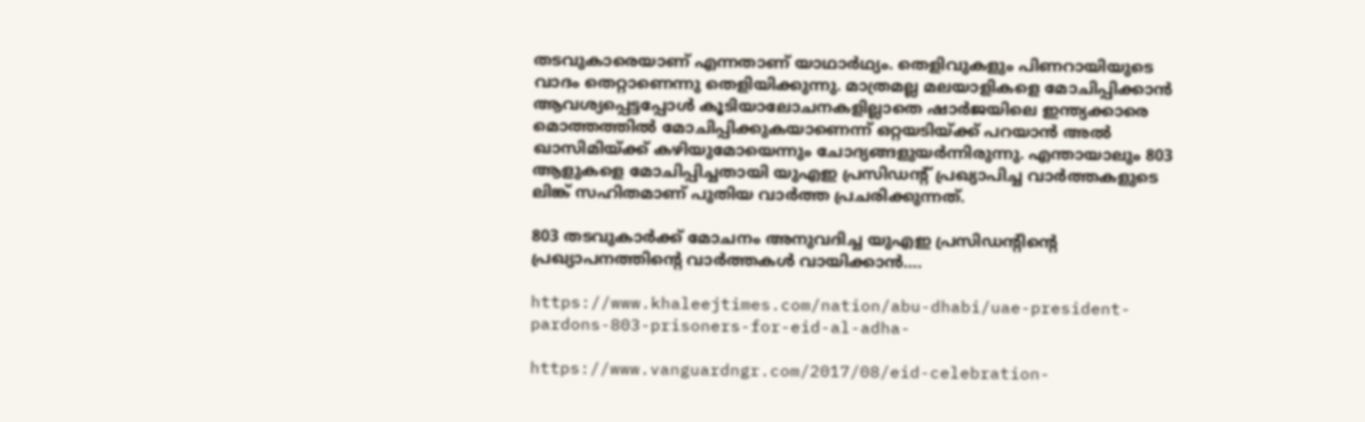തടവുകാരെയാണ് എന്നതാണ് യാഥാര്‍ഥ്യം. തെളിവുകളും പിണറായിയുടെ വാദം തെറ്റാണെന്നു തെളിയിക്കുന്നു. മാത്രമല്ല മലയാളികളെ മോചിപ്പിക്കാന്‍ ആവശ്യപ്പെട്ടപ്പോള്‍ കൂടിയാലോചനകളില്ലാതെ ഷാര്‍ജയിലെ ഇന്ത്യക്കാരെ മൊത്തത്തില്‍ മോചിപ്പിക്കുകയാണെന്ന് ഒറ്റയടിയ്ക്ക് പറയാന്‍ അല്‍ ഖാസിമിയ്ക്ക് കഴിയുമോയെന്നും ചോദ്യങ്ങളുയര്‍ന്നിരുന്നു. എന്തായാലും 803 ആളുകളെ മോചിപ്പിച്ചതായി യുഎഇ പ്രസിഡന്റ് പ്രഖ്യാപിച്ച വാര്‍ത്തകളുടെ ലിങ്ക് സഹിതമാണ് പുതിയ വാര്‍ത്ത പ്രചരിക്കുന്നത്.

803 തടവുകാര്‍ക്ക് മോചനം അനുവദിച്ച യുഎഇ പ്രസിഡന്റിന്റെ പ്രഖ്യാപനത്തിന്റെ വാര്‍ത്തകള്‍ വായിക്കാന്‍….

https://www.khaleejtimes.com/nation/abu-dhabi/uae-president-pardons-803-prisoners-for-eid-al-adha-

https://www.vanguardngr.com/2017/08/eid-celebration-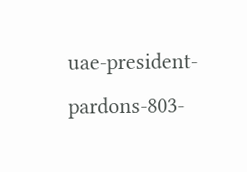uae-president-pardons-803-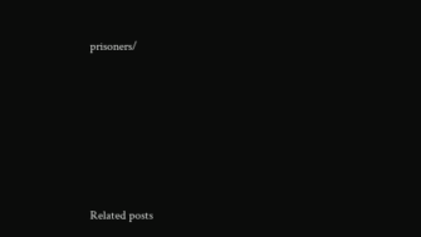prisoners/







Related posts